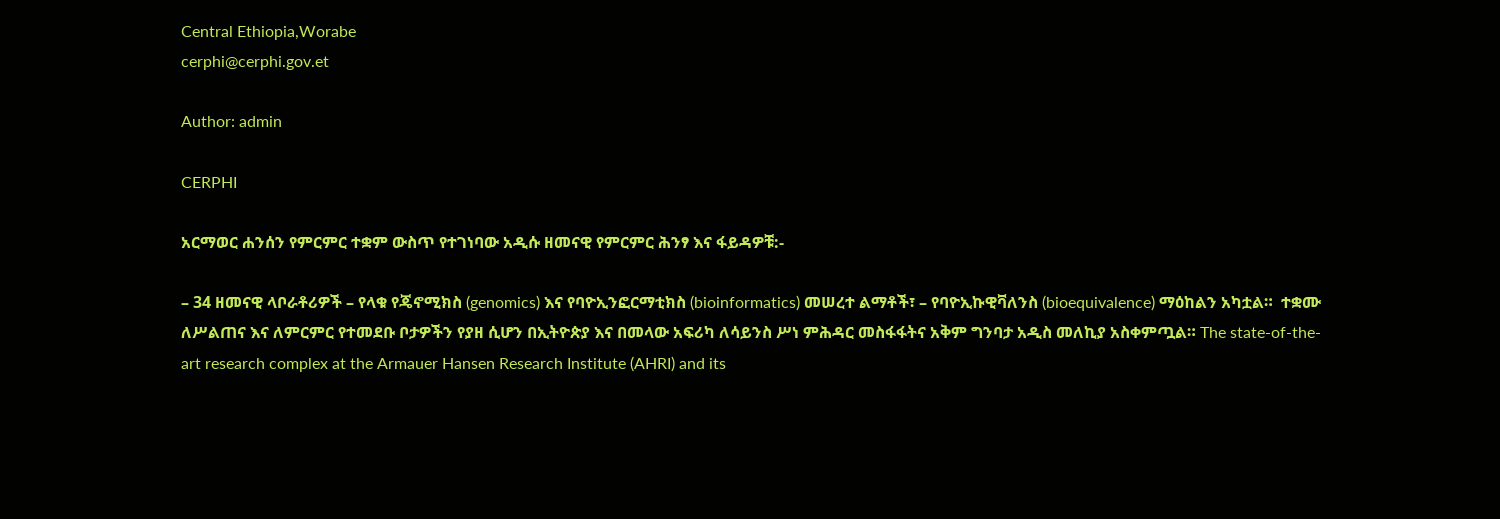Central Ethiopia,Worabe
cerphi@cerphi.gov.et

Author: admin

CERPHI

አርማወር ሐንሰን የምርምር ተቋም ውስጥ የተገነባው አዲሱ ዘመናዊ የምርምር ሕንፃ እና ፋይዳዎቹ:-

– 34 ዘመናዊ ላቦራቶሪዎች – የላቁ የጄኖሚክስ (genomics) እና የባዮኢንፎርማቲክስ (bioinformatics) መሠረተ ልማቶች፣ – የባዮኢኩዊቫለንስ (bioequivalence) ማዕከልን አካቷል።  ተቋሙ ለሥልጠና እና ለምርምር የተመደቡ ቦታዎችን የያዘ ሲሆን በኢትዮጵያ እና በመላው አፍሪካ ለሳይንስ ሥነ ምሕዳር መስፋፋትና አቅም ግንባታ አዲስ መለኪያ አስቀምጧል። The state-of-the-art research complex at the Armauer Hansen Research Institute (AHRI) and its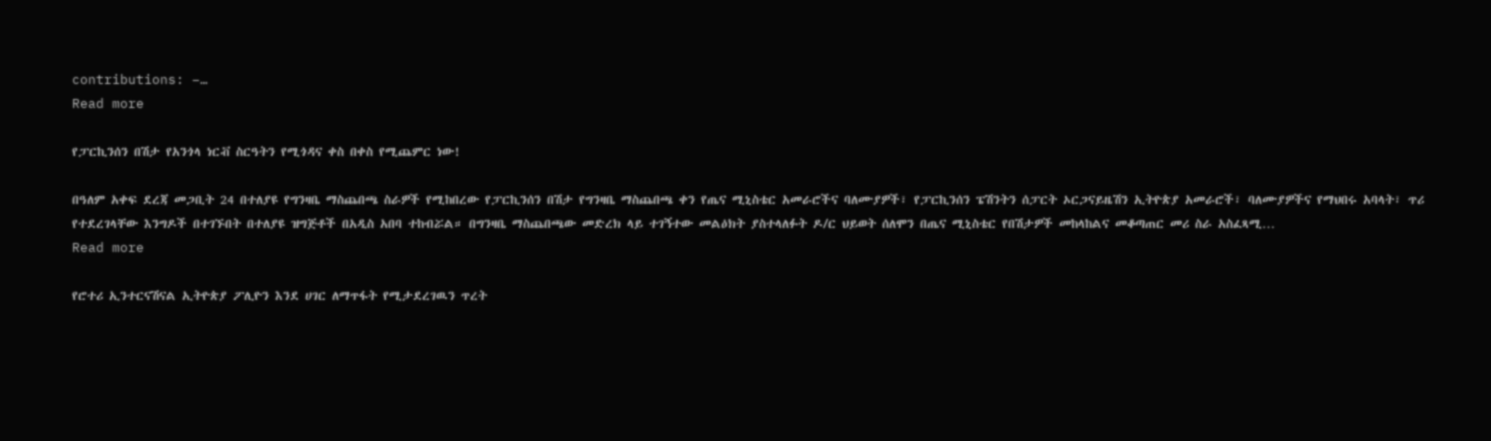contributions: –…
Read more

የፓርኪንሰን በሽታ የአንጎላ ነርቭ ስርዓትን የሚጎዳና ቀስ በቀስ የሚጨምር ነው!

በዓለም አቀፍ ደረጃ መጋቢት 24 በተለያዩ የግንዛቤ ማስጨበጫ ስራዎች የሚከበረው የፓርኪንሰን በሽታ የግንዛቤ ማስጨበጫ ቀን የጤና ሚኒስቴር አመራሮችና ባለሙያዎች፣ የፓርኪንሰን ፔሽንትን ሰፓርት ኦርጋናይዜሽን ኢትዮጵያ አመራሮች፣ ባለሙያዎችና የማህበሩ አባላት፣ ጥሪ የተደረገላቸው እንግዶች በተገኙበት በተለያዩ ዝግጅቶች በአዲስ አበባ ተከብሯል። በግንዛቤ ማስጨበጫው መድረክ ላይ ተገኝተው መልዕክት ያስተላለፉት ዶ/ር ህይወት ሰለሞን በጤና ሚኒስቴር የበሽታዎች መከላከልና መቆጣጠር መሪ ስራ አስፈጻሚ…
Read more

የሮተሪ ኢንተርናሽናል ኢትዮጵያ ፖሊዮን እንደ ሀገር ለማጥፋት የሚታደረገዉን ጥረት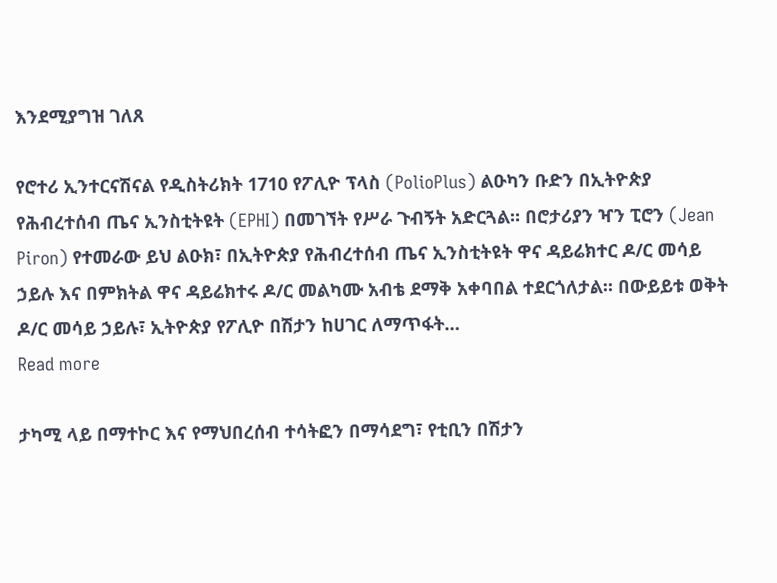እንደሚያግዝ ገለጸ

የሮተሪ ኢንተርናሽናል የዲስትሪክት 1710 የፖሊዮ ፕላስ (PolioPlus) ልዑካን ቡድን በኢትዮጵያ የሕብረተሰብ ጤና ኢንስቲትዩት (EPHI) በመገኘት የሥራ ጉብኝት አድርጓል። በሮታሪያን ዣን ፒሮን (Jean Piron) የተመራው ይህ ልዑክ፣ በኢትዮጵያ የሕብረተሰብ ጤና ኢንስቲትዩት ዋና ዳይሬክተር ዶ/ር መሳይ ኃይሉ እና በምክትል ዋና ዳይሬክተሩ ዶ/ር መልካሙ አብቴ ደማቅ አቀባበል ተደርጎለታል። በውይይቱ ወቅት ዶ/ር መሳይ ኃይሉ፣ ኢትዮጵያ የፖሊዮ በሽታን ከሀገር ለማጥፋት…
Read more

ታካሚ ላይ በማተኮር እና የማህበረሰብ ተሳትፎን በማሳደግ፣ የቲቢን በሽታን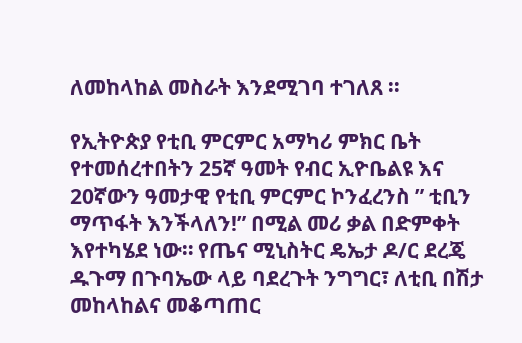ለመከላከል መስራት እንደሚገባ ተገለጸ ፡፡

የኢትዮጵያ የቲቢ ምርምር አማካሪ ምክር ቤት የተመሰረተበትን 25ኛ ዓመት የብር ኢዮቤልዩ እና 20ኛውን ዓመታዊ የቲቢ ምርምር ኮንፈረንስ ” ቲቢን ማጥፋት እንችላለን!” በሚል መሪ ቃል በድምቀት እየተካሄደ ነው። የጤና ሚኒስትር ዴኤታ ዶ/ር ደረጄ ዱጉማ በጉባኤው ላይ ባደረጉት ንግግር፣ ለቲቢ በሽታ መከላከልና መቆጣጠር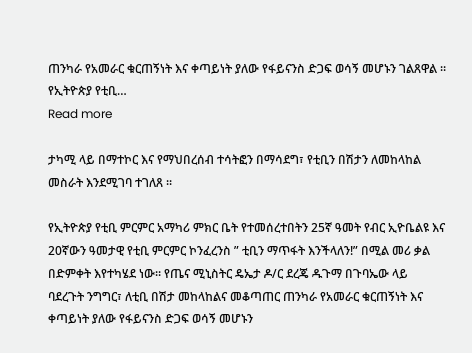ጠንካራ የአመራር ቁርጠኝነት እና ቀጣይነት ያለው የፋይናንስ ድጋፍ ወሳኝ መሆኑን ገልጸዋል ። የኢትዮጵያ የቲቢ…
Read more

ታካሚ ላይ በማተኮር እና የማህበረሰብ ተሳትፎን በማሳደግ፣ የቲቢን በሽታን ለመከላከል መስራት እንደሚገባ ተገለጸ ፡፡

የኢትዮጵያ የቲቢ ምርምር አማካሪ ምክር ቤት የተመሰረተበትን 25ኛ ዓመት የብር ኢዮቤልዩ እና 20ኛውን ዓመታዊ የቲቢ ምርምር ኮንፈረንስ ” ቲቢን ማጥፋት እንችላለን!” በሚል መሪ ቃል በድምቀት እየተካሄደ ነው። የጤና ሚኒስትር ዴኤታ ዶ/ር ደረጄ ዱጉማ በጉባኤው ላይ ባደረጉት ንግግር፣ ለቲቢ በሽታ መከላከልና መቆጣጠር ጠንካራ የአመራር ቁርጠኝነት እና ቀጣይነት ያለው የፋይናንስ ድጋፍ ወሳኝ መሆኑን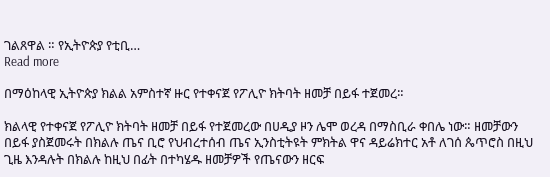ገልጸዋል ። የኢትዮጵያ የቲቢ…
Read more

በማዕከላዊ ኢትዮጵያ ክልል አምስተኛ ዙር የተቀናጀ የፖሊዮ ክትባት ዘመቻ በይፋ ተጀመረ።

ክልላዊ የተቀናጀ የፖሊዮ ክትባት ዘመቻ በይፋ የተጀመረው በሀዲያ ዞን ሌሞ ወረዳ በማስቢራ ቀበሌ ነው። ዘመቻውን በይፋ ያስጀመሩት በክልሉ ጤና ቢሮ የህብረተሰብ ጤና ኢንስቲትዩት ምክትል ዋና ዳይሬክተር አቶ ለገሰ ጴጥሮስ በዚህ ጊዜ እንዳሉት በክልሉ ከዚህ በፊት በተካሄዱ ዘመቻዎች የጤናውን ዘርፍ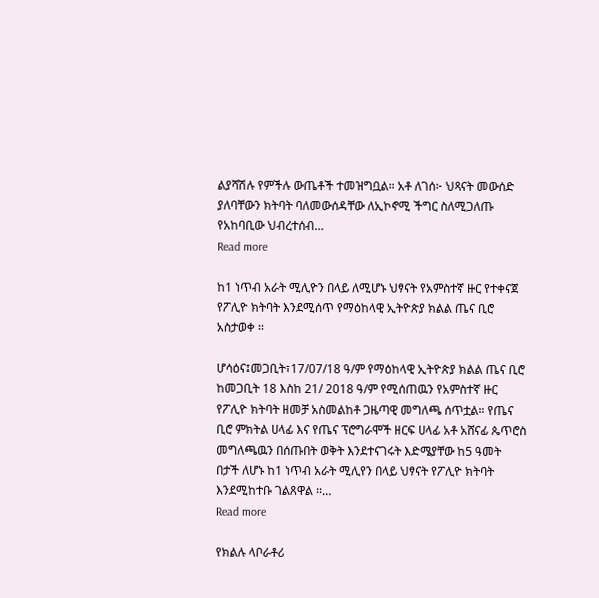ልያሻሽሉ የምችሉ ውጤቶች ተመዝግቧል። አቶ ለገሰ፦ ህጻናት መውሰድ ያለባቸውን ክትባት ባለመውሰዳቸው ለኢኮኖሚ ችግር ስለሚጋለጡ የአከባቢው ህብረተሰብ…
Read more

ከ1 ነጥብ አራት ሚሊዮን በላይ ለሚሆኑ ህፃናት የአምስተኛ ዙር የተቀናጀ የፖሊዮ ክትባት እንደሚሰጥ የማዕከላዊ ኢትዮጵያ ክልል ጤና ቢሮ አስታወቀ ፡፡

ሆሳዕና፤መጋቢት፣17/07/18 ዓ/ም የማዕከላዊ ኢትዮጵያ ክልል ጤና ቢሮ ከመጋቢት 18 እስከ 21/ 2018 ዓ/ም የሚሰጠዉን የአምስተኛ ዙር የፖሊዮ ክትባት ዘመቻ አስመልከቶ ጋዜጣዊ መግለጫ ሰጥቷል። የጤና ቢሮ ምክትል ሀላፊ እና የጤና ፕሮግራሞች ዘርፍ ሀላፊ አቶ አሸናፊ ጴጥሮስ መግለጫዉን በሰጡበት ወቅት እንደተናገሩት እድሜያቸው ከ5 ዓመት በታች ለሆኑ ከ1 ነጥብ አራት ሚሊየን በላይ ህፃናት የፖሊዮ ክትባት እንደሚከተቡ ገልጸዋል ፡፡…
Read more

የክልሉ ላቦራቶሪ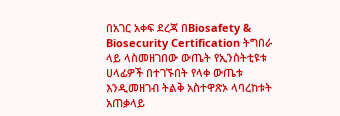በአገር አቀፍ ደረጃ በBiosafety & Biosecurity Certification ትግበራ ላይ ላስመዘገበው ውጤት የኢንስትቲዩቱ ሀላፊዎች በተገኙበት የላቀ ውጤቱ እንዲመዘገብ ትልቅ አስተዋጽኦ ላባረከቱት አጠቃላይ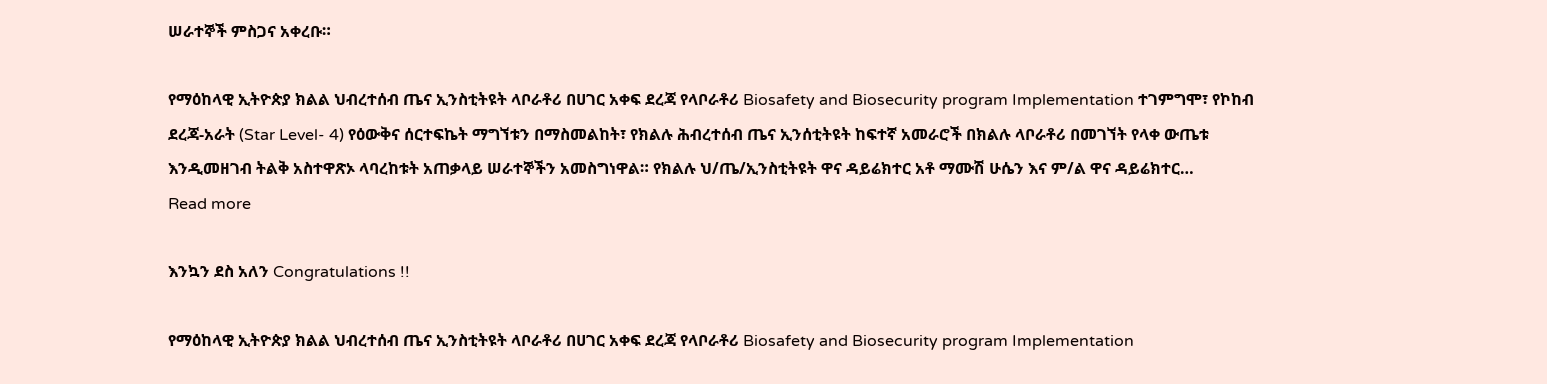ሠራተኞች ምስጋና አቀረቡ።

የማዕከላዊ ኢትዮጵያ ክልል ህብረተሰብ ጤና ኢንስቲትዩት ላቦራቶሪ በሀገር አቀፍ ደረጃ የላቦራቶሪ Biosafety and Biosecurity program Implementation ተገምግሞ፣ የኮከብ ደረጃ-አራት (Star Level- 4) የዕውቅና ሰርተፍኬት ማግኘቱን በማስመልከት፣ የክልሉ ሕብረተሰብ ጤና ኢንሰቲትዩት ከፍተኛ አመራሮች በክልሉ ላቦራቶሪ በመገኘት የላቀ ውጤቱ እንዲመዘገብ ትልቅ አስተዋጽኦ ላባረከቱት አጠቃላይ ሠራተኞችን አመስግነዋል። የክልሉ ህ/ጤ/ኢንስቲትዩት ዋና ዳይሬክተር አቶ ማሙሽ ሁሴን እና ም/ል ዋና ዳይሬክተር…
Read more

እንኳን ደስ አለን Congratulations !!

የማዕከላዊ ኢትዮጵያ ክልል ህብረተሰብ ጤና ኢንስቲትዩት ላቦራቶሪ በሀገር አቀፍ ደረጃ የላቦራቶሪ Biosafety and Biosecurity program Implementation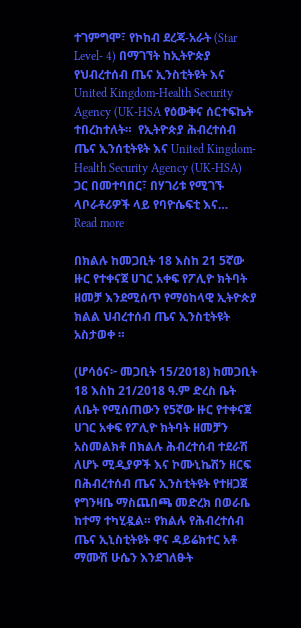ተገምግሞ፣ የኮከብ ደረጃ-አራት (Star Level- 4) በማገኘት ከኢትዮጵያ የህብረተሰብ ጤና ኢንስቲትዩት እና United Kingdom-Health Security Agency (UK-HSA የዕውቅና ሰርተፍኬት ተበረከተለት።  የኢትዮጵያ ሕብረተሰብ ጤና ኢንሰቲትዩት እና United Kingdom-Health Security Agency (UK-HSA) ጋር በመተባበር፣ በሃገሪቱ የሚገኙ ላቦራቶሪዎች ላይ የባዮሴፍቲ እና…
Read more

በክልሉ ከመጋቢት 18 እስከ 21 5ኛው ዙር የተቀናጀ ሀገር አቀፍ የፖሊዮ ክትባት ዘመቻ እንደሚሰጥ የማዕከላዊ ኢትዮጵያ ክልል ህብረተሰብ ጤና ኢንስቲትዩት አስታወቀ ።

(ሆሳዕና፦ መጋቢት 15/2018) ከመጋቢት 18 እስከ 21/2018 ዓ.ም ድረስ ቤት ለቤት የሚሰጠውን የ5ኛው ዙር የተቀናጀ ሀገር አቀፍ የፖሊዮ ክትባት ዘመቻን አስመልክቶ በክልሉ ሕብረተሰብ ተደራሽ ለሆኑ ሚዲያዎች እና ኮሙኒኬሽን ዘርፍ በሕብረተሰብ ጤና ኢንስቲትዩት የተዘጋጀ የግንዛቤ ማስጨበጫ መድረክ በወራቤ ከተማ ተካሂዷል። የክልሉ የሕብረተሰብ ጤና ኢኒስቲትዩት ዋና ዳይሬክተር አቶ ማሙሽ ሁሴን እንደገለፁት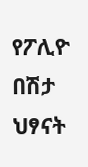የፖሊዮ በሽታ ህፃናት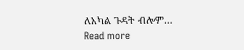ለአካል ጉዳት ብሎም…
Read more